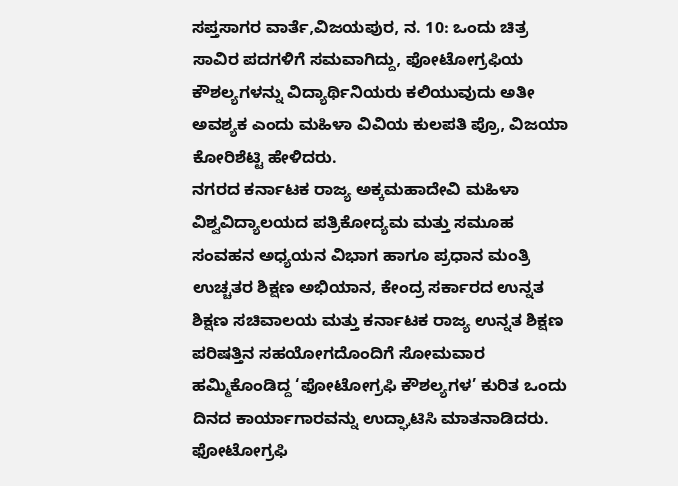ಸಪ್ತಸಾಗರ ವಾರ್ತೆ,ವಿಜಯಪುರ, ನ. 10: ಒಂದು ಚಿತ್ರ ಸಾವಿರ ಪದಗಳಿಗೆ ಸಮವಾಗಿದ್ದು, ಫೋಟೋಗ್ರಫಿಯ ಕೌಶಲ್ಯಗಳನ್ನು ವಿದ್ಯಾರ್ಥಿನಿಯರು ಕಲಿಯುವುದು ಅತೀ ಅವಶ್ಯಕ ಎಂದು ಮಹಿಳಾ ವಿವಿಯ ಕುಲಪತಿ ಪ್ರೊ, ವಿಜಯಾ ಕೋರಿಶೆಟ್ಟಿ ಹೇಳಿದರು.
ನಗರದ ಕರ್ನಾಟಕ ರಾಜ್ಯ ಅಕ್ಕಮಹಾದೇವಿ ಮಹಿಳಾ ವಿಶ್ವವಿದ್ಯಾಲಯದ ಪತ್ರಿಕೋದ್ಯಮ ಮತ್ತು ಸಮೂಹ ಸಂವಹನ ಅಧ್ಯಯನ ವಿಭಾಗ ಹಾಗೂ ಪ್ರಧಾನ ಮಂತ್ರಿ ಉಚ್ಚತರ ಶಿಕ್ಷಣ ಅಭಿಯಾನ, ಕೇಂದ್ರ ಸರ್ಕಾರದ ಉನ್ನತ ಶಿಕ್ಷಣ ಸಚಿವಾಲಯ ಮತ್ತು ಕರ್ನಾಟಕ ರಾಜ್ಯ ಉನ್ನತ ಶಿಕ್ಷಣ ಪರಿಷತ್ತಿನ ಸಹಯೋಗದೊಂದಿಗೆ ಸೋಮವಾರ ಹಮ್ಮಿಕೊಂಡಿದ್ದ ‘ಫೋಟೋಗ್ರಫಿ ಕೌಶಲ್ಯಗಳ’ ಕುರಿತ ಒಂದು ದಿನದ ಕಾರ್ಯಾಗಾರವನ್ನು ಉದ್ಘಾಟಿಸಿ ಮಾತನಾಡಿದರು.
ಫೋಟೋಗ್ರಫಿ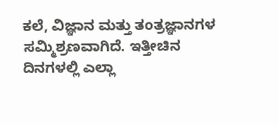ಕಲೆ, ವಿಜ್ಞಾನ ಮತ್ತು ತಂತ್ರಜ್ಞಾನಗಳ ಸಮ್ಮಿಶ್ರಣವಾಗಿದೆ. ಇತ್ತೀಚಿನ ದಿನಗಳಲ್ಲಿ ಎಲ್ಲಾ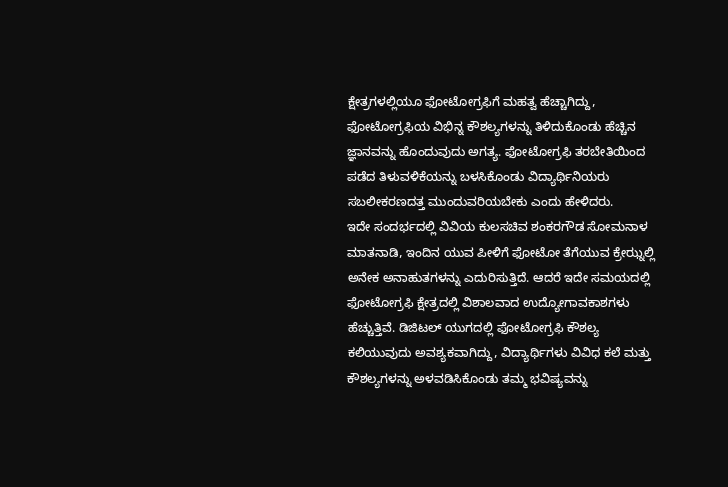ಕ್ಷೇತ್ರಗಳಲ್ಲಿಯೂ ಫೋಟೋಗ್ರಫಿಗೆ ಮಹತ್ವ ಹೆಚ್ಚಾಗಿದ್ದು, ಫೋಟೋಗ್ರಫಿಯ ವಿಭಿನ್ನ ಕೌಶಲ್ಯಗಳನ್ನು ತಿಳಿದುಕೊಂಡು ಹೆಚ್ಚಿನ ಜ್ಞಾನವನ್ನು ಹೊಂದುವುದು ಅಗತ್ಯ. ಫೋಟೋಗ್ರಫಿ ತರಬೇತಿಯಿಂದ ಪಡೆದ ತಿಳುವಳಿಕೆಯನ್ನು ಬಳಸಿಕೊಂಡು ವಿದ್ಯಾರ್ಥಿನಿಯರು ಸಬಲೀಕರಣದತ್ತ ಮುಂದುವರಿಯಬೇಕು ಎಂದು ಹೇಳಿದರು.
ಇದೇ ಸಂದರ್ಭದಲ್ಲಿ ವಿವಿಯ ಕುಲಸಚಿವ ಶಂಕರಗೌಡ ಸೋಮನಾಳ ಮಾತನಾಡಿ, ಇಂದಿನ ಯುವ ಪೀಳಿಗೆ ಫೋಟೋ ತೆಗೆಯುವ ಕ್ರೇಝ್ನಲ್ಲಿ ಅನೇಕ ಅನಾಹುತಗಳನ್ನು ಎದುರಿಸುತ್ತಿದೆ. ಆದರೆ ಇದೇ ಸಮಯದಲ್ಲಿ ಫೋಟೋಗ್ರಫಿ ಕ್ಷೇತ್ರದಲ್ಲಿ ವಿಶಾಲವಾದ ಉದ್ಯೋಗಾವಕಾಶಗಳು ಹೆಚ್ಚುತ್ತಿವೆ. ಡಿಜಿಟಲ್ ಯುಗದಲ್ಲಿ ಫೋಟೋಗ್ರಫಿ ಕೌಶಲ್ಯ ಕಲಿಯುವುದು ಅವಶ್ಯಕವಾಗಿದ್ದು, ವಿದ್ಯಾರ್ಥಿಗಳು ವಿವಿಧ ಕಲೆ ಮತ್ತು ಕೌಶಲ್ಯಗಳನ್ನು ಅಳವಡಿಸಿಕೊಂಡು ತಮ್ಮ ಭವಿಷ್ಯವನ್ನು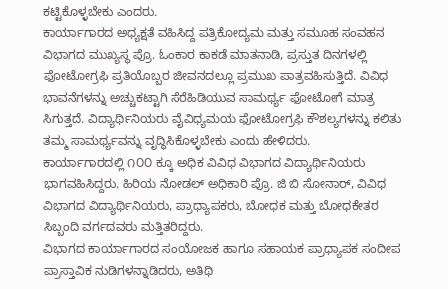ಕಟ್ಟಿಕೊಳ್ಳಬೇಕು ಎಂದರು.
ಕಾರ್ಯಾಗಾರದ ಅಧ್ಯಕ್ಷತೆ ವಹಿಸಿದ್ದ ಪತ್ರಿಕೋದ್ಯಮ ಮತ್ತು ಸಮೂಹ ಸಂವಹನ ವಿಭಾಗದ ಮುಖ್ಯಸ್ಥ ಪ್ರೊ. ಓಂಕಾರ ಕಾಕಡೆ ಮಾತನಾಡಿ, ಪ್ರಸ್ತುತ ದಿನಗಳಲ್ಲಿ ಫೋಟೋಗ್ರಫಿ ಪ್ರತಿಯೊಬ್ಬರ ಜೀವನದಲ್ಲೂ ಪ್ರಮುಖ ಪಾತ್ರವಹಿಸುತ್ತಿದೆ. ವಿವಿಧ ಭಾವನೆಗಳನ್ನು ಅಚ್ಚುಕಟ್ಟಾಗಿ ಸೆರೆಹಿಡಿಯುವ ಸಾಮರ್ಥ್ಯ ಫೋಟೋಗೆ ಮಾತ್ರ ಸಿಗುತ್ತದೆ. ವಿದ್ಯಾರ್ಥಿನಿಯರು ವೈವಿಧ್ಯಮಯ ಫೋಟೋಗ್ರಫಿ ಕೌಶಲ್ಯಗಳನ್ನು ಕಲಿತು ತಮ್ಮ ಸಾಮರ್ಥ್ಯವನ್ನು ವೃದ್ಧಿಸಿಕೊಳ್ಳಬೇಕು ಎಂದು ಹೇಳಿದರು.
ಕಾರ್ಯಾಗಾರದಲ್ಲಿ ೧೦೦ ಕ್ಕೂ ಅಧಿಕ ವಿವಿಧ ವಿಭಾಗದ ವಿದ್ಯಾರ್ಥಿನಿಯರು ಭಾಗವಹಿಸಿದ್ದರು. ಹಿರಿಯ ನೋಡಲ್ ಅಧಿಕಾರಿ ಪ್ರೊ. ಜಿ ಬಿ ಸೋನಾರ್, ವಿವಿಧ ವಿಭಾಗದ ವಿದ್ಯಾರ್ಥಿನಿಯರು, ಪ್ರಾಧ್ಯಾಪಕರು, ಬೋಧಕ ಮತ್ತು ಬೋಧಕೇತರ ಸಿಬ್ಬಂದಿ ವರ್ಗದವರು ಮತ್ತಿತರಿದ್ದರು.
ವಿಭಾಗದ ಕಾರ್ಯಾಗಾರದ ಸಂಯೋಜಕ ಹಾಗೂ ಸಹಾಯಕ ಪ್ರಾಧ್ಯಾಪಕ ಸಂದೀಪ ಪ್ರಾಸ್ತಾವಿಕ ನುಡಿಗಳನ್ನಾಡಿದರು, ಅತಿಥಿ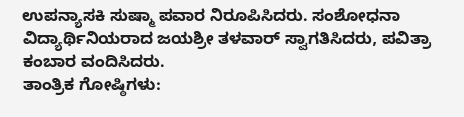ಉಪನ್ಯಾಸಕಿ ಸುಷ್ಮಾ ಪವಾರ ನಿರೂಪಿಸಿದರು. ಸಂಶೋಧನಾ ವಿದ್ಯಾರ್ಥಿನಿಯರಾದ ಜಯಶ್ರೀ ತಳವಾರ್ ಸ್ವಾಗತಿಸಿದರು, ಪವಿತ್ರಾ ಕಂಬಾರ ವಂದಿಸಿದರು.
ತಾಂತ್ರಿಕ ಗೋಷ್ಠಿಗಳು: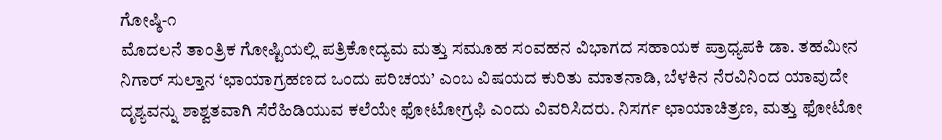ಗೋಷ್ಠಿ-೧
ಮೊದಲನೆ ತಾಂತ್ರಿಕ ಗೋಷ್ಟಿಯಲ್ಲಿ ಪತ್ರಿಕೋದ್ಯಮ ಮತ್ತು ಸಮೂಹ ಸಂವಹನ ವಿಭಾಗದ ಸಹಾಯಕ ಪ್ರಾಧ್ಯಪಕಿ ಡಾ. ತಹಮೀನ ನಿಗಾರ್ ಸುಲ್ತಾನ ‘ಛಾಯಾಗ್ರಹಣದ ಒಂದು ಪರಿಚಯ’ ಎಂಬ ವಿಷಯದ ಕುರಿತು ಮಾತನಾಡಿ, ಬೆಳಕಿನ ನೆರವಿನಿಂದ ಯಾವುದೇ ದೃಶ್ಯವನ್ನು ಶಾಶ್ವತವಾಗಿ ಸೆರೆಹಿಡಿಯುವ ಕಲೆಯೇ ಫೋಟೋಗ್ರಫಿ ಎಂದು ವಿವರಿಸಿದರು. ನಿಸರ್ಗ ಛಾಯಾಚಿತ್ರಣ, ಮತ್ತು ಫೋಟೋ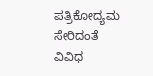ಪತ್ರಿಕೋದ್ಯಮ ಸೇರಿದಂತೆ ವಿವಿಧ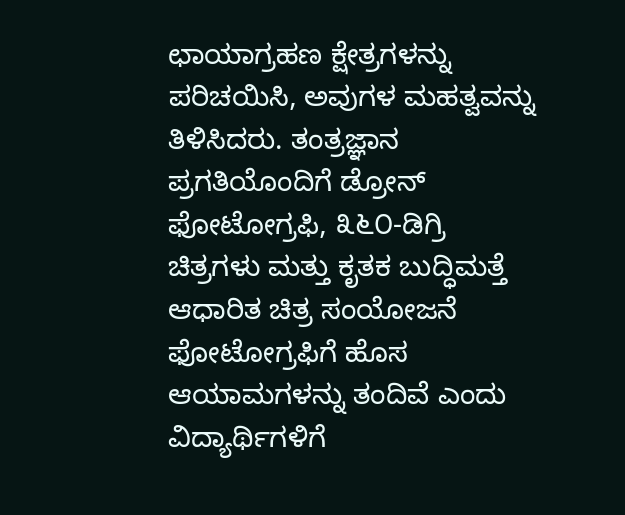ಛಾಯಾಗ್ರಹಣ ಕ್ಷೇತ್ರಗಳನ್ನು ಪರಿಚಯಿಸಿ, ಅವುಗಳ ಮಹತ್ವವನ್ನು ತಿಳಿಸಿದರು. ತಂತ್ರಜ್ಞಾನ ಪ್ರಗತಿಯೊಂದಿಗೆ ಡ್ರೋನ್ ಫೋಟೋಗ್ರಫಿ, ೩೬೦-ಡಿಗ್ರಿ ಚಿತ್ರಗಳು ಮತ್ತು ಕೃತಕ ಬುದ್ಧಿಮತ್ತೆ ಆಧಾರಿತ ಚಿತ್ರ ಸಂಯೋಜನೆ ಫೋಟೋಗ್ರಫಿಗೆ ಹೊಸ ಆಯಾಮಗಳನ್ನು ತಂದಿವೆ ಎಂದು ವಿದ್ಯಾರ್ಥಿಗಳಿಗೆ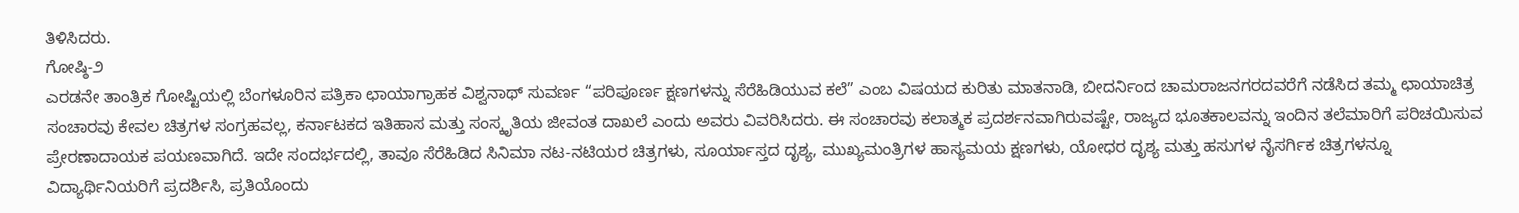ತಿಳಿಸಿದರು.
ಗೋಷ್ಠಿ-೨
ಎರಡನೇ ತಾಂತ್ರಿಕ ಗೋಷ್ಟಿಯಲ್ಲಿ ಬೆಂಗಳೂರಿನ ಪತ್ರಿಕಾ ಛಾಯಾಗ್ರಾಹಕ ವಿಶ್ವನಾಥ್ ಸುವರ್ಣ “ಪರಿಪೂರ್ಣ ಕ್ಷಣಗಳನ್ನು ಸೆರೆಹಿಡಿಯುವ ಕಲೆ” ಎಂಬ ವಿಷಯದ ಕುರಿತು ಮಾತನಾಡಿ, ಬೀದರ್ನಿಂದ ಚಾಮರಾಜನಗರದವರೆಗೆ ನಡೆಸಿದ ತಮ್ಮ ಛಾಯಾಚಿತ್ರ ಸಂಚಾರವು ಕೇವಲ ಚಿತ್ರಗಳ ಸಂಗ್ರಹವಲ್ಲ, ಕರ್ನಾಟಕದ ಇತಿಹಾಸ ಮತ್ತು ಸಂಸ್ಕೃತಿಯ ಜೀವಂತ ದಾಖಲೆ ಎಂದು ಅವರು ವಿವರಿಸಿದರು. ಈ ಸಂಚಾರವು ಕಲಾತ್ಮಕ ಪ್ರದರ್ಶನವಾಗಿರುವಷ್ಟೇ, ರಾಜ್ಯದ ಭೂತಕಾಲವನ್ನು ಇಂದಿನ ತಲೆಮಾರಿಗೆ ಪರಿಚಯಿಸುವ ಪ್ರೇರಣಾದಾಯಕ ಪಯಣವಾಗಿದೆ. ಇದೇ ಸಂದರ್ಭದಲ್ಲಿ, ತಾವೂ ಸೆರೆಹಿಡಿದ ಸಿನಿಮಾ ನಟ-ನಟಿಯರ ಚಿತ್ರಗಳು, ಸೂರ್ಯಾಸ್ತದ ದೃಶ್ಯ, ಮುಖ್ಯಮಂತ್ರಿಗಳ ಹಾಸ್ಯಮಯ ಕ್ಷಣಗಳು, ಯೋಧರ ದೃಶ್ಯ ಮತ್ತು ಹಸುಗಳ ನೈಸರ್ಗಿಕ ಚಿತ್ರಗಳನ್ನೂ ವಿದ್ಯಾರ್ಥಿನಿಯರಿಗೆ ಪ್ರದರ್ಶಿಸಿ, ಪ್ರತಿಯೊಂದು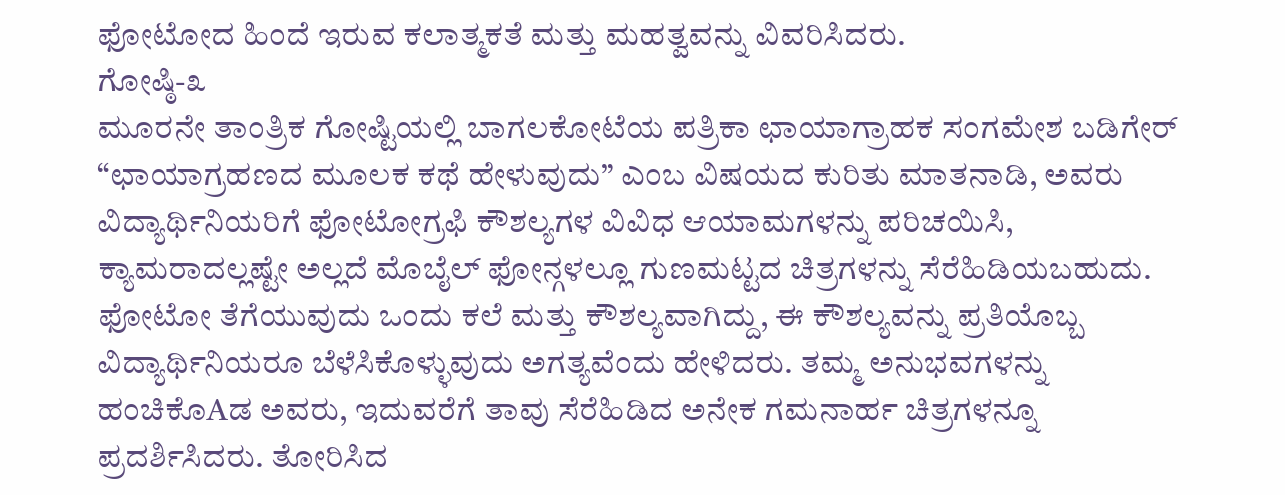ಫೋಟೋದ ಹಿಂದೆ ಇರುವ ಕಲಾತ್ಮಕತೆ ಮತ್ತು ಮಹತ್ವವನ್ನು ವಿವರಿಸಿದರು.
ಗೋಷ್ಠಿ-೩
ಮೂರನೇ ತಾಂತ್ರಿಕ ಗೋಷ್ಟಿಯಲ್ಲಿ ಬಾಗಲಕೋಟೆಯ ಪತ್ರಿಕಾ ಛಾಯಾಗ್ರಾಹಕ ಸಂಗಮೇಶ ಬಡಿಗೇರ್ “ಛಾಯಾಗ್ರಹಣದ ಮೂಲಕ ಕಥೆ ಹೇಳುವುದು” ಎಂಬ ವಿಷಯದ ಕುರಿತು ಮಾತನಾಡಿ, ಅವರು ವಿದ್ಯಾರ್ಥಿನಿಯರಿಗೆ ಫೋಟೋಗ್ರಫಿ ಕೌಶಲ್ಯಗಳ ವಿವಿಧ ಆಯಾಮಗಳನ್ನು ಪರಿಚಯಿಸಿ, ಕ್ಯಾಮರಾದಲ್ಲಷ್ಟೇ ಅಲ್ಲದೆ ಮೊಬೈಲ್ ಫೋನ್ಗಳಲ್ಲೂ ಗುಣಮಟ್ಟದ ಚಿತ್ರಗಳನ್ನು ಸೆರೆಹಿಡಿಯಬಹುದು. ಫೋಟೋ ತೆಗೆಯುವುದು ಒಂದು ಕಲೆ ಮತ್ತು ಕೌಶಲ್ಯವಾಗಿದ್ದು, ಈ ಕೌಶಲ್ಯವನ್ನು ಪ್ರತಿಯೊಬ್ಬ ವಿದ್ಯಾರ್ಥಿನಿಯರೂ ಬೆಳೆಸಿಕೊಳ್ಳುವುದು ಅಗತ್ಯವೆಂದು ಹೇಳಿದರು. ತಮ್ಮ ಅನುಭವಗಳನ್ನು ಹಂಚಿಕೊAಡ ಅವರು, ಇದುವರೆಗೆ ತಾವು ಸೆರೆಹಿಡಿದ ಅನೇಕ ಗಮನಾರ್ಹ ಚಿತ್ರಗಳನ್ನೂ ಪ್ರದರ್ಶಿಸಿದರು. ತೋರಿಸಿದ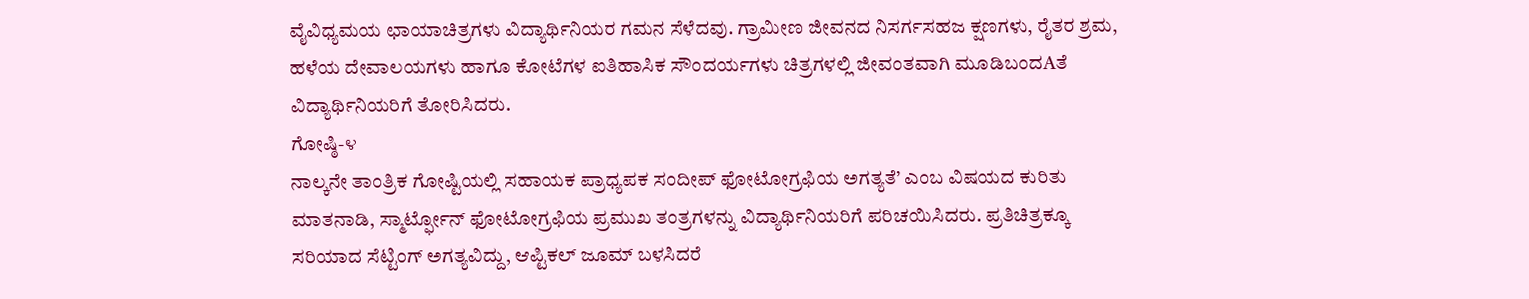ವೈವಿಧ್ಯಮಯ ಛಾಯಾಚಿತ್ರಗಳು ವಿದ್ಯಾರ್ಥಿನಿಯರ ಗಮನ ಸೆಳೆದವು. ಗ್ರಾಮೀಣ ಜೀವನದ ನಿಸರ್ಗಸಹಜ ಕ್ಷಣಗಳು, ರೈತರ ಶ್ರಮ, ಹಳೆಯ ದೇವಾಲಯಗಳು ಹಾಗೂ ಕೋಟೆಗಳ ಐತಿಹಾಸಿಕ ಸೌಂದರ್ಯಗಳು ಚಿತ್ರಗಳಲ್ಲಿ ಜೀವಂತವಾಗಿ ಮೂಡಿಬಂದAತೆ ವಿದ್ಯಾರ್ಥಿನಿಯರಿಗೆ ತೋರಿಸಿದರು.
ಗೋಷ್ಠಿ-೪
ನಾಲ್ಕನೇ ತಾಂತ್ರಿಕ ಗೋಷ್ಟಿಯಲ್ಲಿ ಸಹಾಯಕ ಪ್ರಾಧ್ಯಪಕ ಸಂದೀಪ್ ಫೋಟೋಗ್ರಫಿಯ ಅಗತ್ಯತೆ’ ಎಂಬ ವಿಷಯದ ಕುರಿತು ಮಾತನಾಡಿ, ಸ್ಮಾರ್ಟ್ಫೋನ್ ಫೋಟೋಗ್ರಫಿಯ ಪ್ರಮುಖ ತಂತ್ರಗಳನ್ನು ವಿದ್ಯಾರ್ಥಿನಿಯರಿಗೆ ಪರಿಚಯಿಸಿದರು. ಪ್ರತಿಚಿತ್ರಕ್ಕೂ ಸರಿಯಾದ ಸೆಟ್ಟಿಂಗ್ ಅಗತ್ಯವಿದ್ದು, ಆಪ್ಟಿಕಲ್ ಜೂಮ್ ಬಳಸಿದರೆ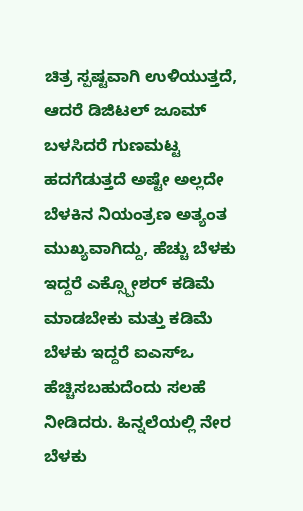ಚಿತ್ರ ಸ್ಪಷ್ಟವಾಗಿ ಉಳಿಯುತ್ತದೆ, ಆದರೆ ಡಿಜಿಟಲ್ ಜೂಮ್ ಬಳಸಿದರೆ ಗುಣಮಟ್ಟ ಹದಗೆಡುತ್ತದೆ ಅಷ್ಟೇ ಅಲ್ಲದೇ ಬೆಳಕಿನ ನಿಯಂತ್ರಣ ಅತ್ಯಂತ ಮುಖ್ಯವಾಗಿದ್ದು, ಹೆಚ್ಚು ಬೆಳಕು ಇದ್ದರೆ ಎಕ್ಸ್ಪೋಶರ್ ಕಡಿಮೆ ಮಾಡಬೇಕು ಮತ್ತು ಕಡಿಮೆ ಬೆಳಕು ಇದ್ದರೆ ಐಎಸ್ಒ ಹೆಚ್ಚಿಸಬಹುದೆಂದು ಸಲಹೆ ನೀಡಿದರು. ಹಿನ್ನಲೆಯಲ್ಲಿ ನೇರ ಬೆಳಕು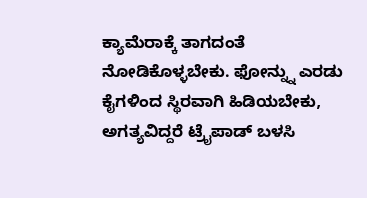ಕ್ಯಾಮೆರಾಕ್ಕೆ ತಾಗದಂತೆ ನೋಡಿಕೊಳ್ಳಬೇಕು. ಫೋನ್ನ್ನು ಎರಡು ಕೈಗಳಿಂದ ಸ್ಥಿರವಾಗಿ ಹಿಡಿಯಬೇಕು, ಅಗತ್ಯವಿದ್ದರೆ ಟ್ರೈಪಾಡ್ ಬಳಸಿ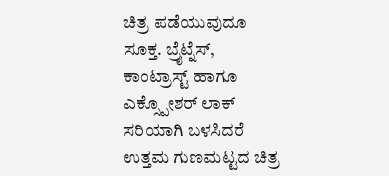ಚಿತ್ರ ಪಡೆಯುವುದೂ ಸೂಕ್ತ. ಬ್ರೈಟ್ನೆಸ್, ಕಾಂಟ್ರಾಸ್ಟ್ ಹಾಗೂ ಎಕ್ಸ್ಪೋಶರ್ ಲಾಕ್ ಸರಿಯಾಗಿ ಬಳಸಿದರೆ ಉತ್ತಮ ಗುಣಮಟ್ಟದ ಚಿತ್ರ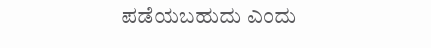ಪಡೆಯಬಹುದು ಎಂದು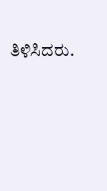ತಿಳಿಸಿದರು.